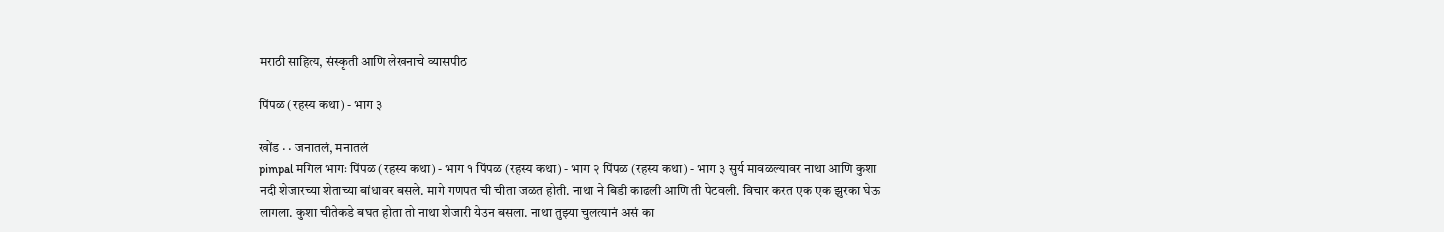मराठी साहित्य, संस्कृती आणि लेखनाचे व्यासपीठ

पिंपळ (रहस्य कथा) - भाग ३

खोंड · · जनातलं, मनातलं
pimpal मगिल भागः पिंपळ (रहस्य कथा) - भाग १ पिंपळ (रहस्य कथा) - भाग २ पिंपळ (रहस्य कथा) - भाग ३ सुर्य मावळल्यावर नाथा आणि कुशा नदी शेजारच्या शेताच्या बांधावर बसले. मागे गणपत ची चीता जळत होती. नाथा ने बिडी काढली आणि ती पेटवली. विचार करत एक एक झुरका घेऊ लागला. कुशा चीतेकडे बघत होता तो नाथा शेजारी येउन बसला. नाथा तुझ्या चुलत्यानं असं का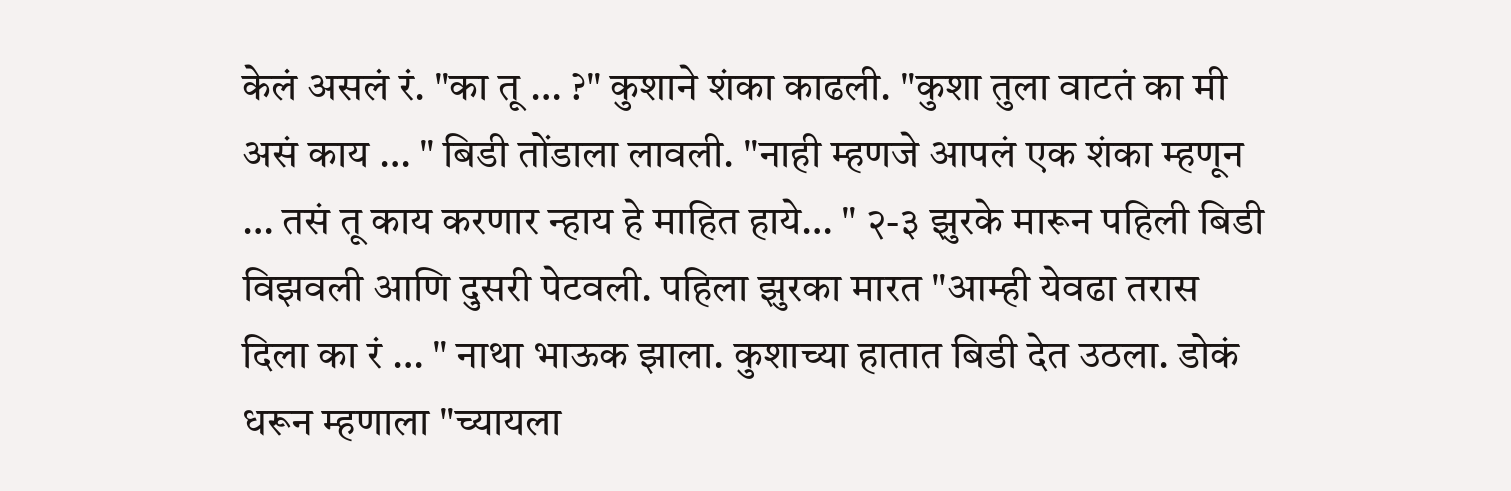केलं असलं रं. "का तू … ?" कुशाने शंका काढली. "कुशा तुला वाटतं का मी असं काय … " बिडी तोंडाला लावली. "नाही म्हणजे आपलं एक शंका म्हणून … तसं तू काय करणार न्हाय हे माहित हाये… " २-३ झुरके मारून पहिली बिडी विझवली आणि दुसरी पेटवली. पहिला झुरका मारत "आम्ही येवढा तरास दिला का रं … " नाथा भाऊक झाला. कुशाच्या हातात बिडी देत उठला. डोकं धरून म्हणाला "च्यायला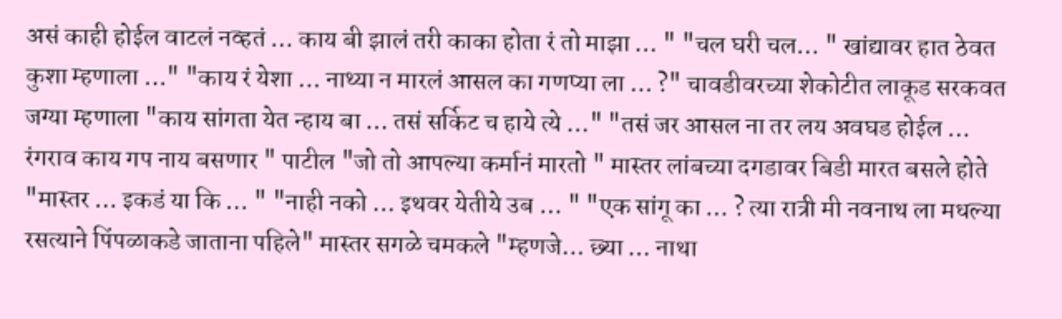असं काही होईल वाटलं नव्हतं … काय बी झालं तरी काका होता रं तो माझा … " "चल घरी चल… " खांद्यावर हात ठेवत कुशा म्हणाला …" "काय रं येशा … नाथ्या न मारलं आसल का गणप्या ला … ?" चावडीवरच्या शेकोटीत लाकूड सरकवत जग्या म्हणाला "काय सांगता येत न्हाय बा … तसं सर्किट च हाये त्ये …" "तसं जर आसल ना तर लय अवघड होईल … रंगराव काय गप नाय बसणार " पाटील "जो तो आपल्या कर्मानं मारतो " मास्तर लांबच्या दगडावर बिडी मारत बसले होते "मास्तर … इकडं या कि … " "नाही नको … इथवर येतीये उब … " "एक सांगू का … ? त्या रात्री मी नवनाथ ला मधल्या रसत्याने पिंपळाकडे जाताना पहिले" मास्तर सगळे चमकले "म्हणजे… छ्या … नाथा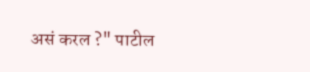असं करल ?" पाटील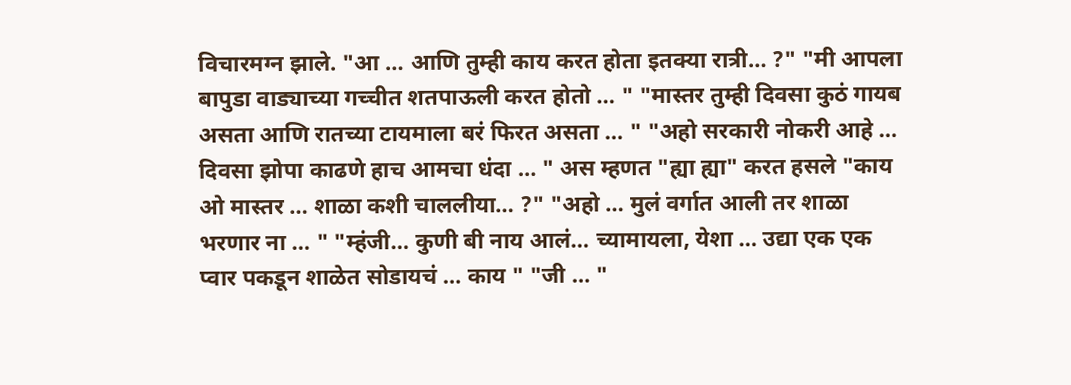विचारमग्न झाले. "आ … आणि तुम्ही काय करत होता इतक्या रात्री… ?" "मी आपला बापुडा वाड्याच्या गच्चीत शतपाऊली करत होतो … " "मास्तर तुम्ही दिवसा कुठं गायब असता आणि रातच्या टायमाला बरं फिरत असता … " "अहो सरकारी नोकरी आहे … दिवसा झोपा काढणे हाच आमचा धंदा … " अस म्हणत "ह्या ह्या" करत हसले "काय ओ मास्तर … शाळा कशी चाललीया… ?" "अहो … मुलं वर्गात आली तर शाळा भरणार ना … " "म्हंजी… कुणी बी नाय आलं… च्यामायला, येशा … उद्या एक एक प्वार पकडून शाळेत सोडायचं … काय " "जी … "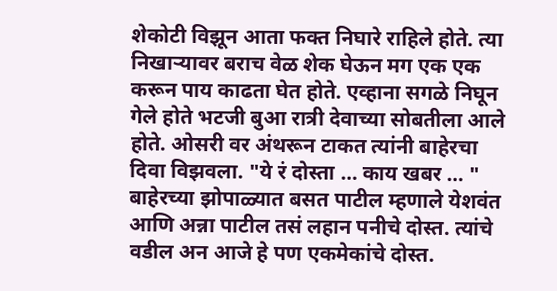शेकोटी विझून आता फक्त निघारे राहिले होते. त्या निखाऱ्यावर बराच वेळ शेक घेऊन मग एक एक करून पाय काढता घेत होते. एव्हाना सगळे निघून गेले होते भटजी बुआ रात्री देवाच्या सोबतीला आले होते. ओसरी वर अंथरून टाकत त्यांनी बाहेरचा दिवा विझवला. "ये रं दोस्ता … काय खबर … " बाहेरच्या झोपाळ्यात बसत पाटील म्हणाले येशवंत आणि अन्ना पाटील तसं लहान पनीचे दोस्त. त्यांचे वडील अन आजे हे पण एकमेकांचे दोस्त.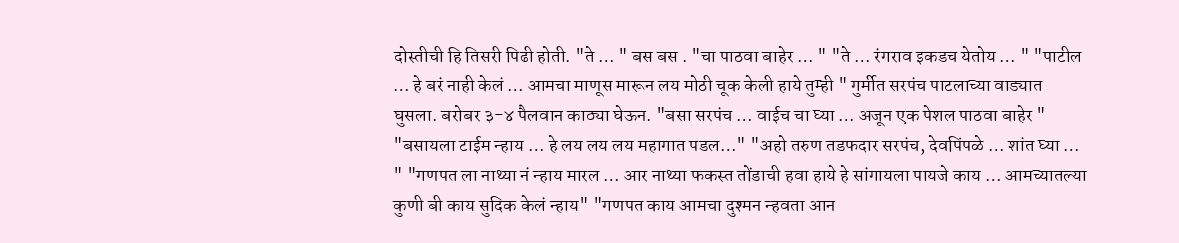दोस्तीची हि तिसरी पिढी होती. "ते … " बस बस . "चा पाठवा बाहेर … " "ते … रंगराव इकडच येतोय … " "पाटील … हे बरं नाही केलं … आमचा माणूस मारून लय मोठी चूक केली हाये तुम्ही " गुर्मीत सरपंच पाटलाच्या वाड्यात घुसला. बरोबर ३-४ पैलवान काठ्या घेऊन. "बसा सरपंच … वाईच चा घ्या … अजून एक पेशल पाठवा बाहेर " "बसायला टाईम न्हाय … हे लय लय लय महागात पडल…" "अहो तरुण तडफदार सरपंच, देवपिंपळे … शांत घ्या … " "गणपत ला नाथ्या नं न्हाय मारल … आर नाथ्या फकस्त तोंडाची हवा हाये हे सांगायला पायजे काय … आमच्यातल्या कुणी बी काय सुदिक केलं न्हाय" "गणपत काय आमचा दुश्मन न्हवता आन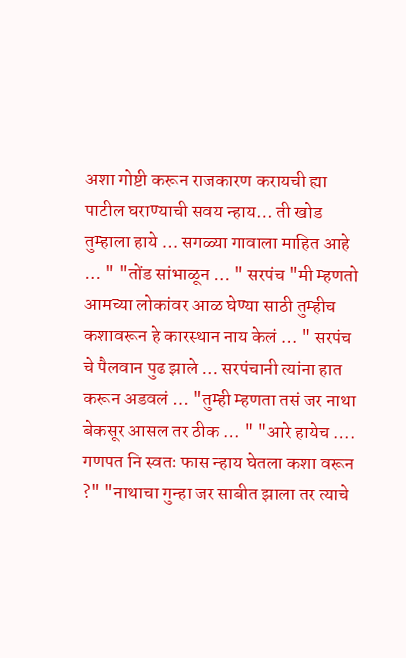अशा गोष्टी करून राजकारण करायची ह्या पाटील घराण्याची सवय न्हाय… ती खोड तुम्हाला हाये … सगळ्या गावाला माहित आहे … " "तोंड सांभाळून … " सरपंच "मी म्हणतो आमच्या लोकांवर आळ घेण्या साठी तुम्हीच कशावरून हे कारस्थान नाय केलं … " सरपंच चे पैलवान पुढ झाले … सरपंचानी त्यांना हात करून अडवलं … "तुम्ही म्हणता तसं जर नाथा बेकसूर आसल तर ठीक … " "आरे हायेच …. गणपत नि स्वतः फास न्हाय घेतला कशा वरून ?" "नाथाचा गुन्हा जर साबीत झाला तर त्याचे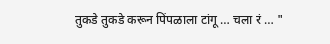तुकडे तुकडे करून पिंपळाला टांगू … चला रं … "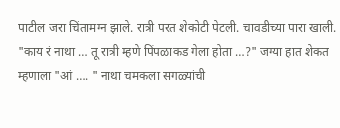पाटील जरा चिंतामग्न झाले. रात्री परत शेकोटी पेटली. चावडीच्या पारा खाली. "काय रं नाथा … तू रात्री म्हणे पिंपळाकड गेला होता …?" जग्या हात शेकत म्हणाला "आं …. " नाथा चमकला सगळ्यांची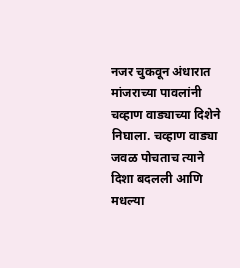नजर चुकवून अंधारात मांजराच्या पावलांनी चव्हाण वाड्याच्या दिशेने निघाला. चव्हाण वाड्या जवळ पोचताच त्याने दिशा बदलली आणि मधल्या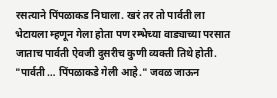रसत्याने पिंपळाकड निघाला. खरं तर तो पार्वती ला भेटायला म्हणून गेला होता पण रम्भेच्या वाड्याच्या परसात जाताच पार्वती ऐवजी दुसरीच कुणी व्यक्ती तिथे होती. "पार्वती … पिंपळाकडे गेली आहे." जवळ जाऊन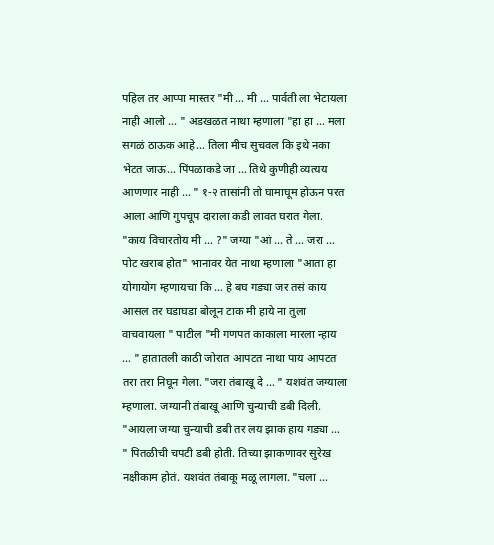पहिल तर आप्पा मास्तर "मी … मी … पार्वती ला भेटायला नाही आलो … " अडखळत नाथा म्हणाला "हा हा … मला सगळं ठाऊक आहे… तिला मीच सुचवल कि इथे नका भेटत जाऊ… पिंपळाकडे जा … तिथे कुणीही व्यत्यय आणणार नाही … " १-२ तासांनी तो घामाघूम होऊन परत आला आणि गुपचूप दाराला कडी लावत घरात गेला. "काय विचारतोय मी … ?" जग्या "आं … ते … जरा … पोट खराब होत" भानावर येत नाथा म्हणाला "आता हा योगायोग म्हणायचा कि … हे बघ गड्या जर तसं काय आसल तर घडाघडा बोलून टाक मी हाये ना तुला वाचवायला " पाटील "मी गणपत काकाला मारला न्हाय … " हातातली काठी जोरात आपटत नाथा पाय आपटत तरा तरा निघून गेला. "जरा तंबाखू दे … " यशवंत जग्याला म्हणाला. जग्यानी तंबाखू आणि चुन्याची डबी दिली. "आयला जग्या चुन्याची डबी तर लय झाक हाय गड्या … " पितळीची चपटी डबी होती. तिच्या झाकणावर सुरेख नक्षीकाम होतं. यशवंत तंबाकू मळू लागला. "चला …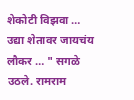शेकोटी विझवा … उद्या शेतावर जायचंय लौकर … " सगळे उठले. रामराम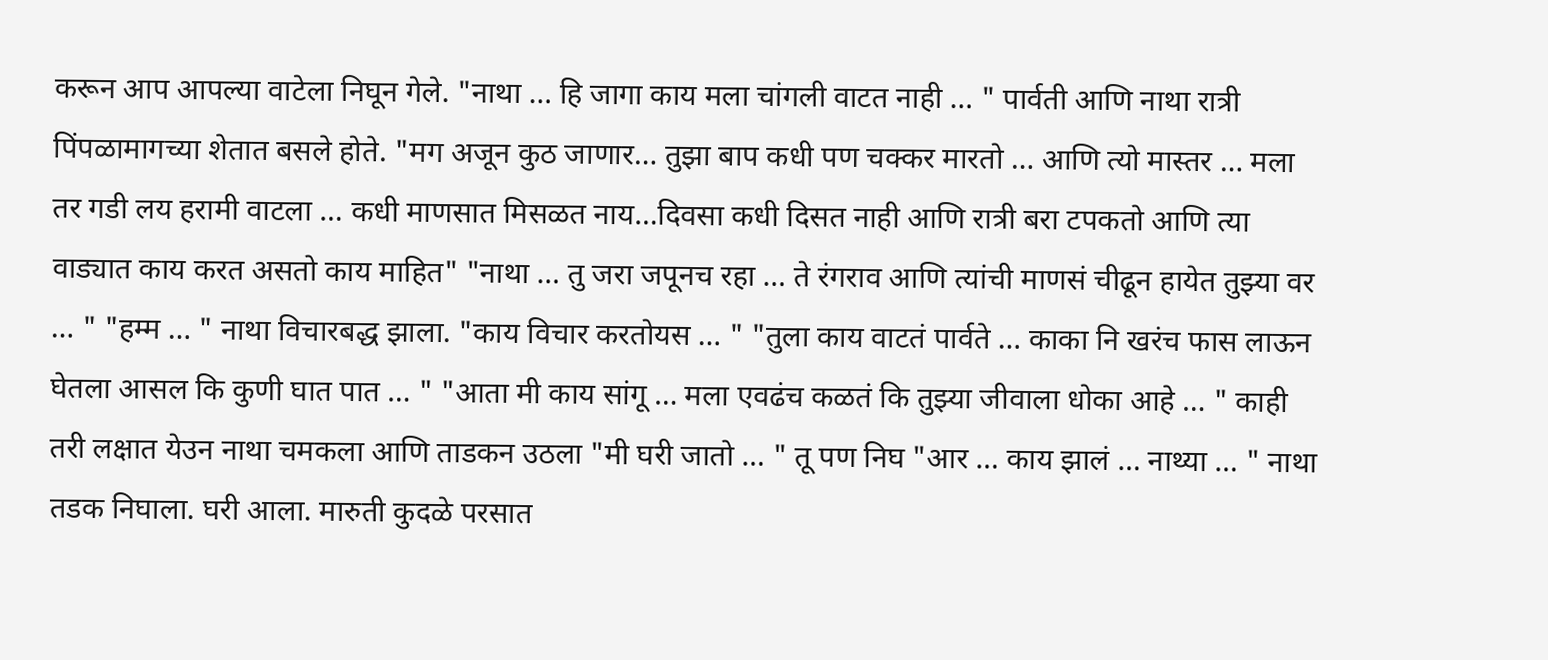करून आप आपल्या वाटेला निघून गेले. "नाथा … हि जागा काय मला चांगली वाटत नाही … " पार्वती आणि नाथा रात्री पिंपळामागच्या शेतात बसले होते. "मग अजून कुठ जाणार… तुझा बाप कधी पण चक्कर मारतो … आणि त्यो मास्तर … मला तर गडी लय हरामी वाटला … कधी माणसात मिसळत नाय…दिवसा कधी दिसत नाही आणि रात्री बरा टपकतो आणि त्या वाड्यात काय करत असतो काय माहित" "नाथा … तु जरा जपूनच रहा … ते रंगराव आणि त्यांची माणसं चीढून हायेत तुझ्या वर … " "हम्म … " नाथा विचारबद्ध झाला. "काय विचार करतोयस … " "तुला काय वाटतं पार्वते … काका नि खरंच फास लाऊन घेतला आसल कि कुणी घात पात … " "आता मी काय सांगू … मला एवढंच कळतं कि तुझ्या जीवाला धोका आहे … " काही तरी लक्षात येउन नाथा चमकला आणि ताडकन उठला "मी घरी जातो … " तू पण निघ "आर … काय झालं … नाथ्या … " नाथा तडक निघाला. घरी आला. मारुती कुदळे परसात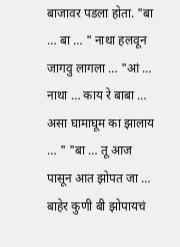बाजावर पडला होता. "बा … बा … " नाथा हलवून जागवु लागला … "आं … नाथा … काय रे बाबा … असा घामाघूम का झालाय … " "बा … तू आज पासून आत झोपत जा … बाहेर कुणी बी झोपायचं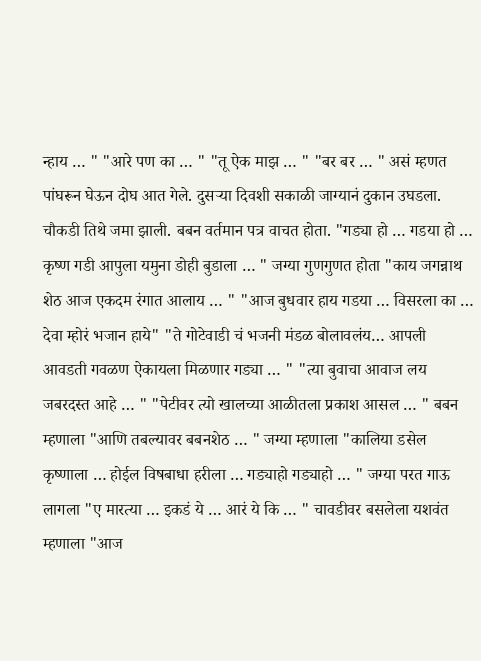न्हाय … " "आरे पण का … " "तू ऐक माझ … " "बर बर … " असं म्हणत पांघरून घेऊन दोघ आत गेले. दुसऱ्या दिवशी सकाळी जाग्यानं दुकान उघडला. चौकडी तिथे जमा झाली. बबन वर्तमान पत्र वाचत होता. "गड्या हो … गडया हो … कृष्ण गडी आपुला यमुना डोही बुडाला … " जग्या गुणगुणत होता "काय जगन्नाथ शेठ आज एकदम रंगात आलाय … " "आज बुधवार हाय गडया … विसरला का … देवा म्होरं भजान हाये" "ते गोटेवाडी चं भजनी मंडळ बोलावलंय… आपली आवडती गवळण ऐकायला मिळणार गड्या … " "त्या बुवाचा आवाज लय जबरदस्त आहे … " "पेटीवर त्यो खालच्या आळीतला प्रकाश आसल … " बबन म्हणाला "आणि तबल्यावर बबनशेठ … " जग्या म्हणाला "कालिया डसेल कृष्णाला … होईल विषबाधा हरीला … गड्याहो गड्याहो … " जग्या परत गाऊ लागला "ए मारत्या … इकडं ये … आरं ये कि … " चावडीवर बसलेला यशवंत म्हणाला "आज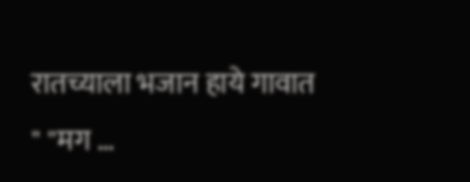रातच्याला भजान हाये गावात " "मग …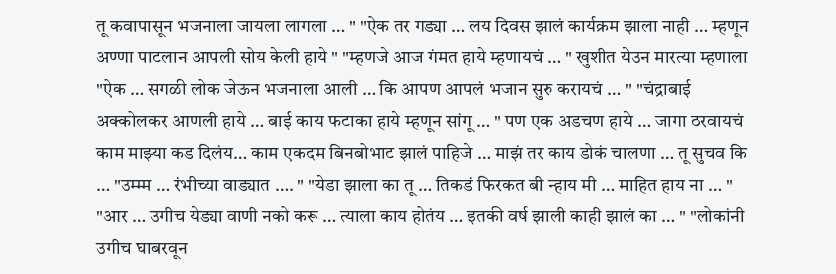तू कवापासून भजनाला जायला लागला … " "ऐक तर गड्या … लय दिवस झालं कार्यक्रम झाला नाही … म्हणून अण्णा पाटलान आपली सोय केली हाये " "म्हणजे आज गंमत हाये म्हणायचं … " खुशीत येउन मारत्या म्हणाला "ऐक … सगळी लोक जेऊन भजनाला आली … कि आपण आपलं भजान सुरु करायचं … " "चंद्राबाई अक्कोलकर आणली हाये … बाई काय फटाका हाये म्हणून सांगू … " पण एक अडचण हाये … जागा ठरवायचं काम माझ्या कड दिलंय… काम एकदम बिनबोभाट झालं पाहिजे … माझं तर काय डोकं चालणा … तू सुचव कि … "उम्म्म … रंभीच्या वाड्यात …. " "येडा झाला का तू … तिकडं फिरकत बी न्हाय मी … माहित हाय ना … " "आर … उगीच येड्या वाणी नको करू … त्याला काय होतंय … इतकी वर्ष झाली काही झालं का … " "लोकांनी उगीच घाबरवून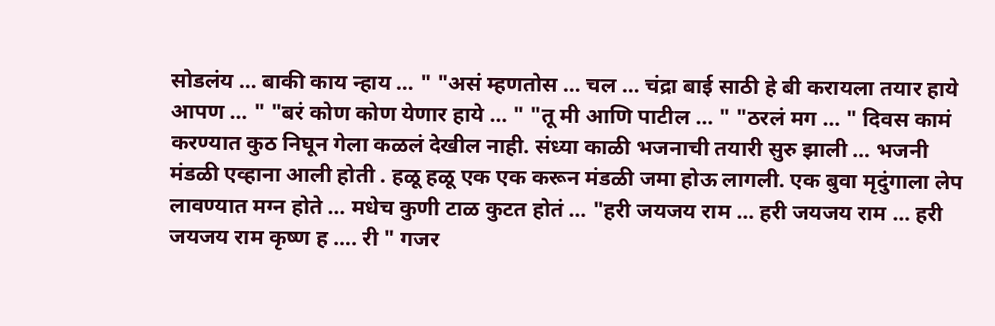सोडलंय … बाकी काय न्हाय … " "असं म्हणतोस … चल … चंद्रा बाई साठी हे बी करायला तयार हाये आपण … " "बरं कोण कोण येणार हाये … " "तू मी आणि पाटील … " "ठरलं मग … " दिवस कामं करण्यात कुठ निघून गेला कळलं देखील नाही. संध्या काळी भजनाची तयारी सुरु झाली … भजनी मंडळी एव्हाना आली होती . हळू हळू एक एक करून मंडळी जमा होऊ लागली. एक बुवा मृदुंगाला लेप लावण्यात मग्न होते … मधेच कुणी टाळ कुटत होतं … "हरी जयजय राम … हरी जयजय राम … हरी जयजय राम कृष्ण ह …. री " गजर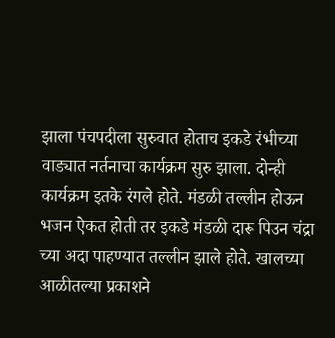झाला पंचपदीला सुरुवात होताच इकडे रंभीच्या वाड्यात नर्तनाचा कार्यक्रम सुरु झाला. दोन्ही कार्यक्रम इतके रंगले होते. मंडळी तल्लीन होऊन भजन ऐकत होती तर इकडे मंडळी दारू पिउन चंद्रा च्या अदा पाहण्यात तल्लीन झाले होते. खालच्या आळीतल्या प्रकाशने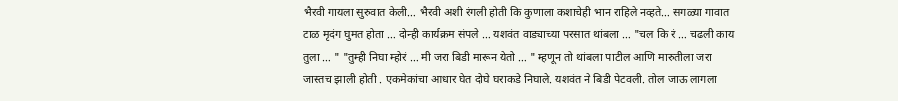भैरवी गायला सुरुवात केली… भैरवी अशी रंगली होती कि कुणाला कशाचेही भान राहिले नव्हते… सगळ्या गावात टाळ मृदंग घुमत होता … दोन्ही कार्यक्रम संपले … यशवंत वाड्याच्या परसात थांबला … "चल कि रं … चढली काय तुला … " "तुम्ही निघा म्होरं … मी जरा बिडी मारून येतो … " म्हणून तो थांबला पाटील आणि मारुतीला जरा जास्तच झाली होती . एकमेकांचा आधार घेत दोघे घराकडे निघाले. यशवंत ने बिडी पेटवली. तोल जाऊ लागला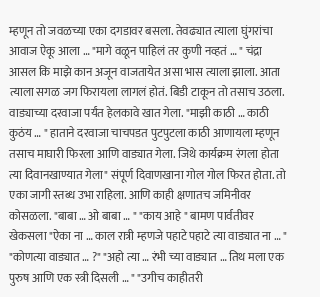म्हणून तो जवळच्या एका दगडावर बसला. तेवढ्यात त्याला घुंगरांचा आवाज ऐकू आला … "मागे वळून पाहिलं तर कुणी नव्हतं … " चंद्रा आसल कि माझे कान अजून वाजतायेत असा भास त्याला झाला. आता त्याला सगळ जग फिरायला लागलं होतं. बिडी टाकून तो तसाच उठला. वाड्याच्या दरवाजा पर्यंत हेलकावे खात गेला. "माझी काठी … काठी कुठंय … " हाताने दरवाजा चाचपडत पुटपुटला काठी आणायला म्हणून तसाच माघारी फिरला आणि वाड्यात गेला. जिथे कार्यक्रम रंगला होता त्या दिवानखाण्यात गेला" संपूर्ण दिवाणखाना गोल गोल फिरत होता. तो एका जागी स्तब्ध उभा राहिला. आणि काही क्षणातच जमिनीवर कोसळला. "बाबा … ओ बाबा … " "काय आहे " बामण पार्वतीवर खेकसला "ऐका ना … काल रात्री म्हणजे पहाटे पहाटे त्या वाड्यात ना … " "कोणत्या वाड्यात … ?" "अहो त्या … रंभी च्या वाड्यात … तिथ मला एक पुरुष आणि एक स्त्री दिसली … " "उगीच काहीतरी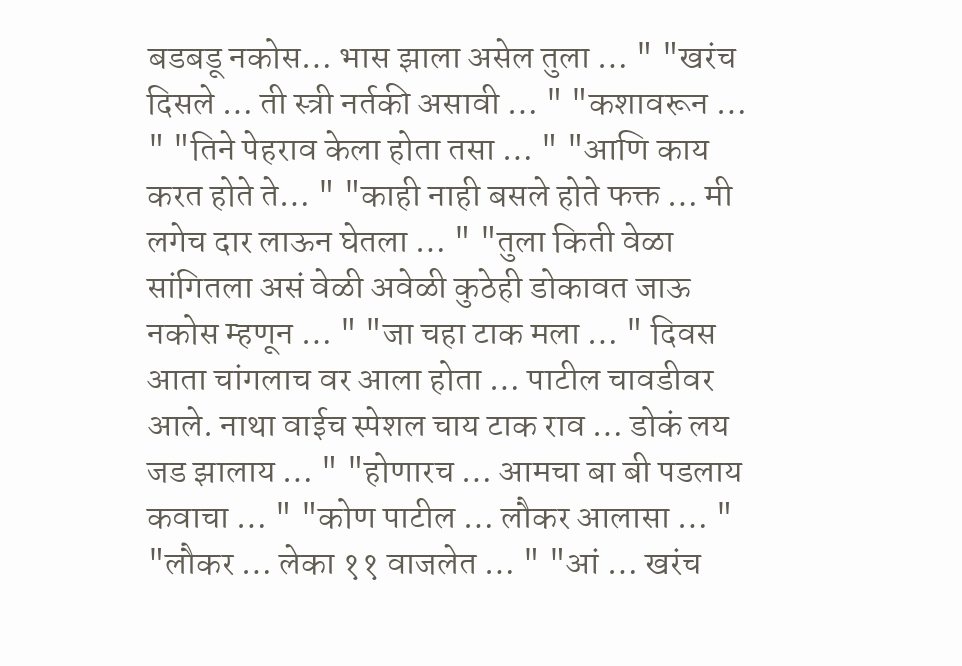बडबडू नकोस… भास झाला असेल तुला … " "खरंच दिसले … ती स्त्री नर्तकी असावी … " "कशावरून … " "तिने पेहराव केला होता तसा … " "आणि काय करत होते ते… " "काही नाही बसले होते फक्त … मी लगेच दार लाऊन घेतला … " "तुला किती वेळा सांगितला असं वेळी अवेळी कुठेही डोकावत जाऊ नकोस म्हणून … " "जा चहा टाक मला … " दिवस आता चांगलाच वर आला होता … पाटील चावडीवर आले. नाथा वाईच स्पेशल चाय टाक राव … डोकं लय जड झालाय … " "होणारच … आमचा बा बी पडलाय कवाचा … " "कोण पाटील … लौकर आलासा … " "लौकर … लेका ११ वाजलेत … " "आं … खरंच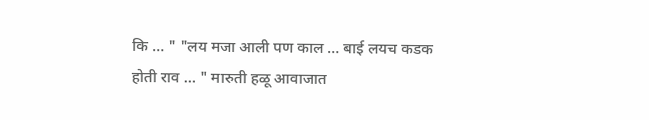कि … " "लय मजा आली पण काल … बाई लयच कडक होती राव … " मारुती हळू आवाजात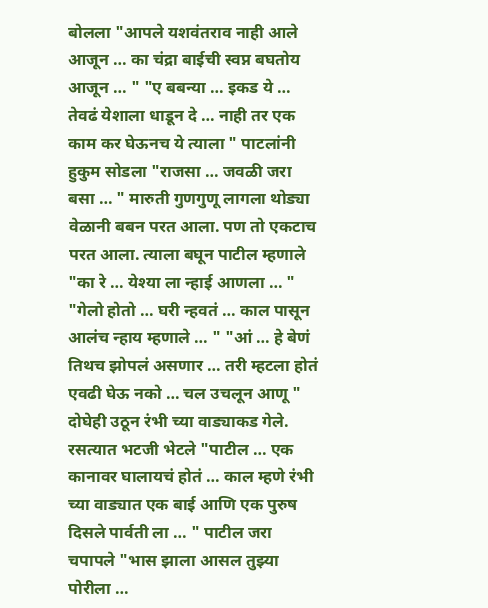बोलला "आपले यशवंतराव नाही आले आजून … का चंद्रा बाईची स्वप्न बघतोय आजून … " "ए बबन्या … इकड ये … तेवढं येशाला धाडून दे … नाही तर एक काम कर घेऊनच ये त्याला " पाटलांनी हुकुम सोडला "राजसा … जवळी जरा बसा … " मारुती गुणगुणू लागला थोड्या वेळानी बबन परत आला. पण तो एकटाच परत आला. त्याला बघून पाटील म्हणाले "का रे … येश्या ला न्हाई आणला … " "गेलो होतो … घरी न्हवतं … काल पासून आलंच न्हाय म्हणाले … " "आं … हे बेणं तिथच झोपलं असणार … तरी म्हटला होतं एवढी घेऊ नको … चल उचलून आणू " दोघेही उठून रंभी च्या वाड्याकड गेले. रसत्यात भटजी भेटले "पाटील … एक कानावर घालायचं होतं … काल म्हणे रंभी च्या वाड्यात एक बाई आणि एक पुरुष दिसले पार्वती ला … " पाटील जरा चपापले "भास झाला आसल तुझ्या पोरीला …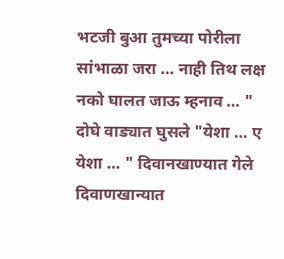भटजी बुआ तुमच्या पोरीला सांभाळा जरा … नाही तिथ लक्ष नको घालत जाऊ म्हनाव … " दोघे वाड्यात घुसले "येशा … ए येशा … " दिवानखाण्यात गेले दिवाणखान्यात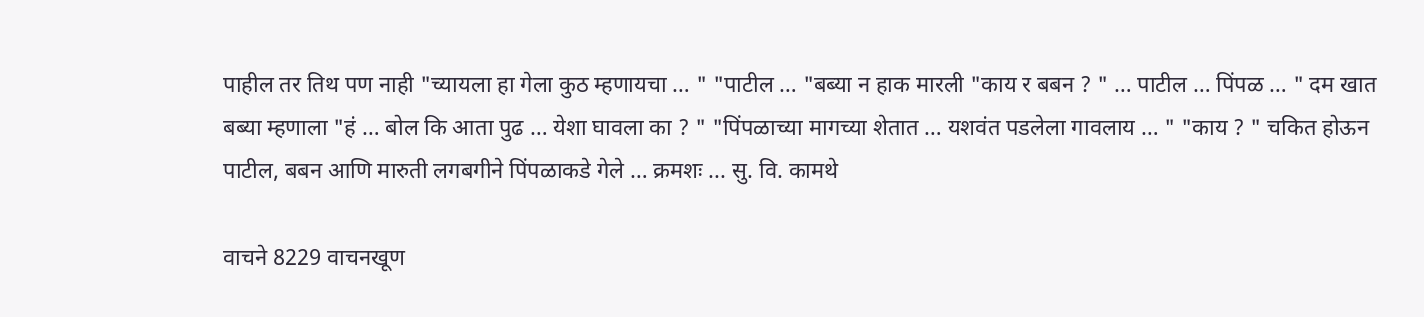पाहील तर तिथ पण नाही "च्यायला हा गेला कुठ म्हणायचा … " "पाटील … "बब्या न हाक मारली "काय र बबन ? " … पाटील … पिंपळ … " दम खात बब्या म्हणाला "हं … बोल कि आता पुढ … येशा घावला का ? " "पिंपळाच्या मागच्या शेतात … यशवंत पडलेला गावलाय … " "काय ? " चकित होऊन पाटील, बबन आणि मारुती लगबगीने पिंपळाकडे गेले … क्रमशः ... सु. वि. कामथे

वाचने 8229 वाचनखूण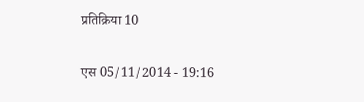प्रतिक्रिया 10

एस 05/11/2014 - 19:16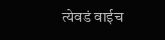त्येवडं वाईच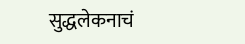सुद्धलेकनाचं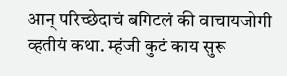आन् परिच्छेदाचं बगिटलं की वाचायजोगी व्हतीयं कथा. म्हंजी कुटं काय सुरू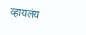व्हायलंय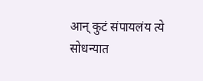आन् कुटं संपायलंय त्ये सोधन्यात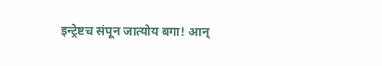इन्ट्रेष्टच संपून जात्योय बगा! आन्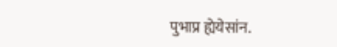पुभाप्र ह्येयेसांन.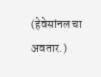(हेवेसांनल चा अवतार.)